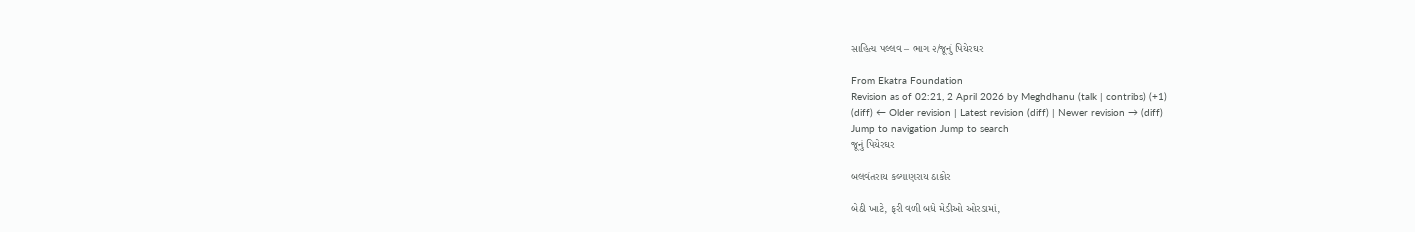સાહિત્ય પલ્લવ – ભાગ ૨/જૂનું પિયેરઘર

From Ekatra Foundation
Revision as of 02:21, 2 April 2026 by Meghdhanu (talk | contribs) (+1)
(diff) ← Older revision | Latest revision (diff) | Newer revision → (diff)
Jump to navigation Jump to search
જૂનું પિયેરઘર

બલવંતરાય કલ્યાણરાય ઠાકોર

બેઠી ખાટે, ફરી વળી બધે મેડીઓ ઓરડામાં,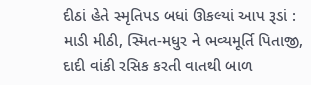દીઠાં હેતે સ્મૃતિપડ બધાં ઊકલ્યાં આપ રૂડાં :
માડી મીઠી, સ્મિત-મધુર ને ભવ્યમૂર્તિ પિતાજી,
દાદી વાંકી રસિક કરતી વાતથી બાળ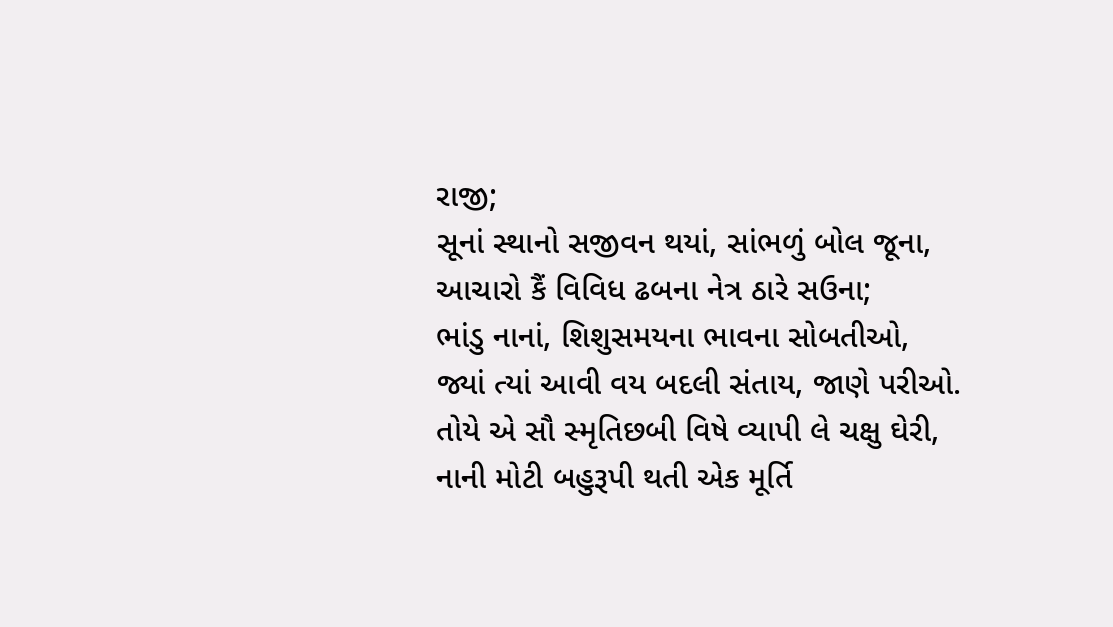રાજી;
સૂનાં સ્થાનો સજીવન થયાં, સાંભળું બોલ જૂના,
આચારો કૈં વિવિધ ઢબના નેત્ર ઠારે સઉના;
ભાંડુ નાનાં, શિશુસમયના ભાવના સોબતીઓ,
જ્યાં ત્યાં આવી વય બદલી સંતાય, જાણે પરીઓ.
તોયે એ સૌ સ્મૃતિછબી વિષે વ્યાપી લે ચક્ષુ ઘેરી,
નાની મોટી બહુરૂપી થતી એક મૂર્તિ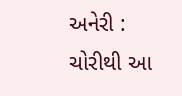અનેરી :
ચોરીથી આ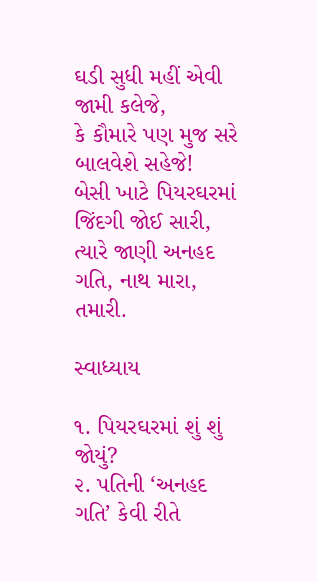ઘડી સુધી મહીં એવી જામી કલેજે,
કે કૌમારે પણ મુજ સરે બાલવેશે સહેજે!
બેસી ખાટે પિયરઘરમાં જિંદગી જોઈ સારી,
ત્યારે જાણી અનહદ ગતિ, નાથ મારા, તમારી.

સ્વાધ્યાય

૧. પિયરઘરમાં શું શું જોયું?
૨. પતિની ‘અનહદ ગતિ’ કેવી રીતે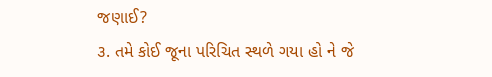જણાઈ?
૩. તમે કોઈ જૂના પરિચિત સ્થળે ગયા હો ને જે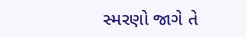સ્મરણો જાગે તે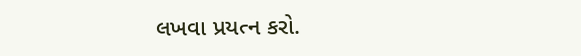લખવા પ્રયત્ન કરો.